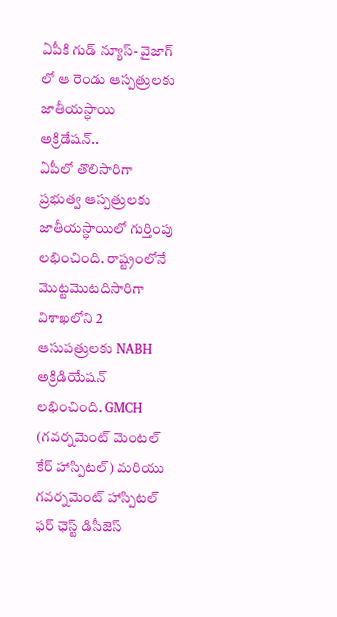ఏపీకి గుడ్ న్యూస్- వైజాగ్ లో ఆ రెండు ఆస్పత్రులకు జాతీయస్ధాయి అక్రిడేషన్..
ఏపీలో తొలిసారిగా ప్రభుత్వ ఆస్పత్రులకు జాతీయస్ధాయిలో గుర్తింపు లభించింది. రాష్ట్రంలోనే మొట్టమొటదిసారిగా విశాఖలోని 2 ఆసుపత్రులకు NABH అక్రిడియేషన్ లభించింది. GMCH (గవర్నమెంట్ మెంటల్ కేర్ హాస్పిటల్) మరియు గవర్నమెంట్ హాస్పిటల్ ఫర్ ఛెస్ట్ డిసీజెస్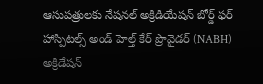ఆసుపత్రులకు నేషనల్ అక్రిడియేషన్ బోర్డ్ ఫర్ హాస్పిటల్స్ అండ్ హెల్త్ కేర్ ప్రొవైడర్ (NABH) అక్రిడేషన్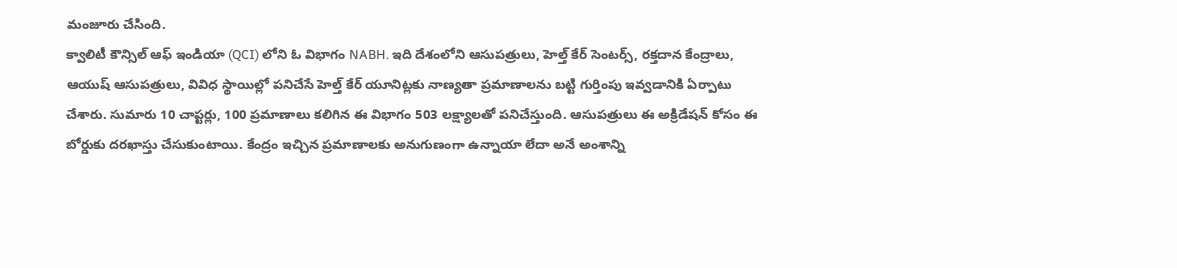మంజూరు చేసింది.
క్వాలిటీ కౌన్సిల్ ఆఫ్ ఇండియా (QCI) లోని ఓ విభాగం NABH. ఇది దేశంలోని ఆసుపత్రులు, హెల్త్ కేర్ సెంటర్స్, రక్తదాన కేంద్రాలు, ఆయుష్ ఆసుపత్రులు, వివిధ స్థాయిల్లో పనిచేసే హెల్త్ కేర్ యూనిట్లకు నాణ్యతా ప్రమాణాలను బట్టి గుర్తింపు ఇవ్వడానికి ఏర్పాటు చేశారు. సుమారు 10 చాప్టర్లు, 100 ప్రమాణాలు కలిగిన ఈ విభాగం 503 లక్ష్యాలతో పనిచేస్తుంది. ఆసుపత్రులు ఈ అక్రిడేషన్ కోసం ఈ బోర్డుకు దరఖాస్తు చేసుకుంటాయి. కేంద్రం ఇచ్చిన ప్రమాణాలకు అనుగుణంగా ఉన్నాయా లేదా అనే అంశాన్ని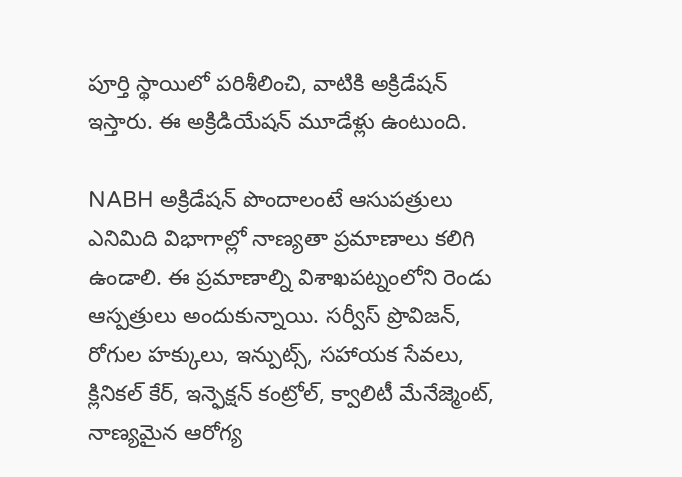పూర్తి స్థాయిలో పరిశీలించి, వాటికి అక్రిడేషన్ ఇస్తారు. ఈ అక్రిడియేషన్ మూడేళ్లు ఉంటుంది.

NABH అక్రిడేషన్ పొందాలంటే ఆసుపత్రులు ఎనిమిది విభాగాల్లో నాణ్యతా ప్రమాణాలు కలిగి ఉండాలి. ఈ ప్రమాణాల్ని విశాఖపట్నంలోని రెండు ఆస్పత్రులు అందుకున్నాయి. సర్వీస్ ప్రొవిజన్, రోగుల హక్కులు, ఇన్పుట్స్, సహాయక సేవలు, క్లినికల్ కేర్, ఇన్ఫెక్షన్ కంట్రోల్, క్వాలిటీ మేనేజ్మెంట్, నాణ్యమైన ఆరోగ్య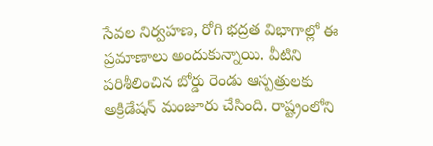సేవల నిర్వహణ, రోగి భద్రత విభాగాల్లో ఈ ప్రమాణాలు అందుకున్నాయి. వీటిని పరిశీలించిన బోర్డు రెండు ఆస్పత్రులకు అక్రిడేషన్ మంజూరు చేసింది. రాష్ట్రంలోని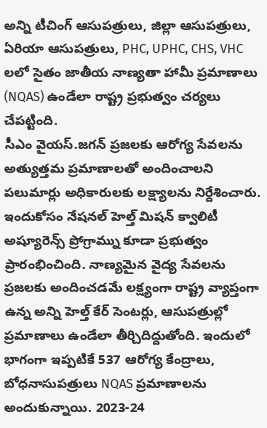అన్ని టీచింగ్ ఆసుపత్రులు, జిల్లా ఆసుపత్రులు, ఏరియా ఆసుపత్రులు, PHC, UPHC, CHS, VHC లలో సైతం జాతీయ నాణ్యతా హామీ ప్రమాణాలు (NQAS) ఉండేలా రాష్ట్ర ప్రభుత్వం చర్యలు చేపట్టింది.
సీఎం వైయస్.జగన్ ప్రజలకు ఆరోగ్య సేవలను అత్యుత్తమ ప్రమాణాలతో అందించాలని పలుమార్లు అధికారులకు లక్ష్యాలను నిర్దేశించారు. ఇందుకోసం నేషనల్ హెల్త్ మిషన్ క్వాలిటీ అష్యూరెన్స్ ప్రోగ్రామ్ను కూడా ప్రభుత్వం ప్రారంభించింది. నాణ్యమైన వైద్య సేవలను ప్రజలకు అందించడమే లక్ష్యంగా రాష్ట్ర వ్యాప్తంగా ఉన్న అన్ని హెల్త్ కేర్ సెంటర్లు, ఆసుపత్రుల్లో ప్రమాణాలు ఉండేలా తీర్చిదిద్దుతోంది. ఇందులో భాగంగా ఇప్పటికే 537 ఆరోగ్య కేంద్రాలు, బోధనాసుపత్రులు NQAS ప్రమాణాలను అందుకున్నాయి. 2023-24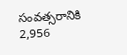సంవత్సరానికి 2,956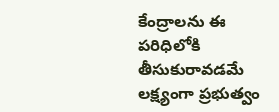కేంద్రాలను ఈ పరిధిలోకి తీసుకురావడమే లక్ష్యంగా ప్రభుత్వం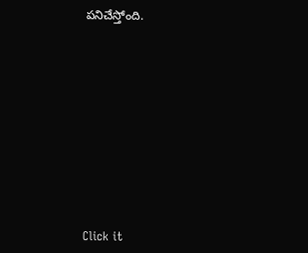పనిచేస్తోంది.












Click it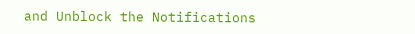and Unblock the Notifications